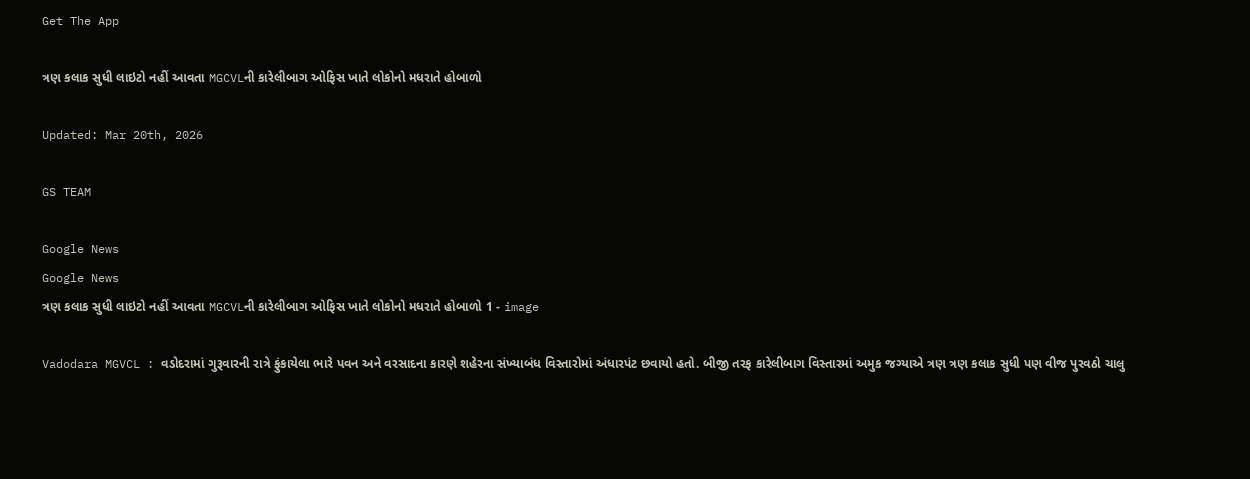Get The App

ત્રણ કલાક સુધી લાઇટો નહીં આવતા MGCVLની કારેલીબાગ ઓફિસ ખાતે લોકોનો મધરાતે હોબાળો

Updated: Mar 20th, 2026

GS TEAM

Google News
Google News
ત્રણ કલાક સુધી લાઇટો નહીં આવતા MGCVLની કારેલીબાગ ઓફિસ ખાતે લોકોનો મધરાતે હોબાળો 1 - image

Vadodara MGVCL : વડોદરામાં ગુરૂવારની રાત્રે ફુંકાયેલા ભારે પવન અને વરસાદના કારણે શહેરના સંખ્યાબંધ વિસ્તારોમાં અંધારપંટ છવાયો હતો. બીજી તરફ કારેલીબાગ વિસ્તારમાં અમુક જગ્યાએ ત્રણ ત્રણ કલાક સુધી પણ વીજ પુરવઠો ચાલુ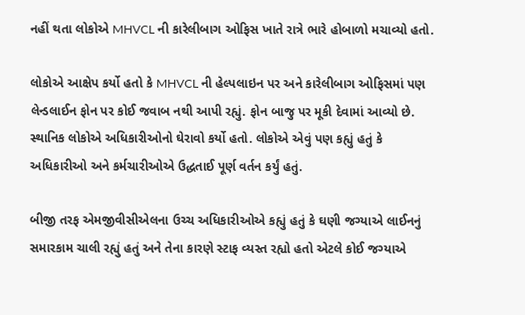નહીં થતા લોકોએ MHVCL ની કારેલીબાગ ઓફિસ ખાતે રાત્રે ભારે હોબાળો મચાવ્યો હતો.

લોકોએ આક્ષેપ કર્યો હતો કે MHVCL ની હેલ્પલાઇન પર અને કારેલીબાગ ઓફિસમાં પણ લેન્ડલાઈન ફોન પર કોઈ જવાબ નથી આપી રહ્યું. ફોન બાજુ પર મૂકી દેવામાં આવ્યો છે.  સ્થાનિક લોકોએ અધિકારીઓનો ઘેરાવો કર્યો હતો. લોકોએ એવું પણ કહ્યું હતું કે અધિકારીઓ અને કર્મચારીઓએ ઉદ્ધતાઈ પૂર્ણ વર્તન કર્યું હતું.

બીજી તરફ એમજીવીસીએલના ઉચ્ચ અધિકારીઓએ કહ્યું હતું કે ઘણી જગ્યાએ લાઈનનું સમારકામ ચાલી રહ્યું હતું અને તેના કારણે સ્ટાફ વ્યસ્ત રહ્યો હતો એટલે કોઈ જગ્યાએ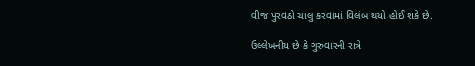વીજ પુરવઠો ચાલુ કરવામાં વિલંબ થયો હોઈ શકે છે.

ઉલ્લેખનીય છે કે ગુરુવારની રાત્રે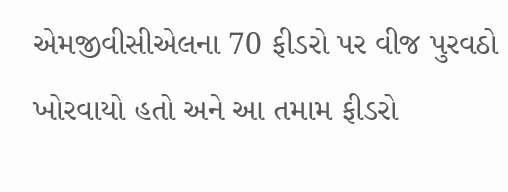એમજીવીસીએલના 70 ફીડરો પર વીજ પુરવઠો ખોરવાયો હતો અને આ તમામ ફીડરો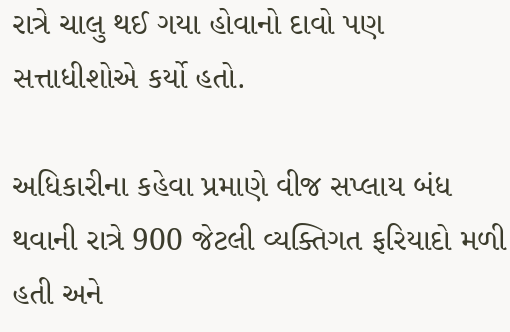રાત્રે ચાલુ થઈ ગયા હોવાનો દાવો પણ સત્તાધીશોએ કર્યો હતો.

અધિકારીના કહેવા પ્રમાણે વીજ સપ્લાય બંધ થવાની રાત્રે 900 જેટલી વ્યક્તિગત ફરિયાદો મળી હતી અને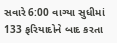સવારે 6:00 વાગ્યા સુધીમાં 133 ફરિયાદોને બાદ કરતા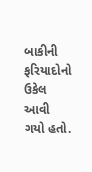બાકીની ફરિયાદોનો ઉકેલ આવી ગયો હતો.